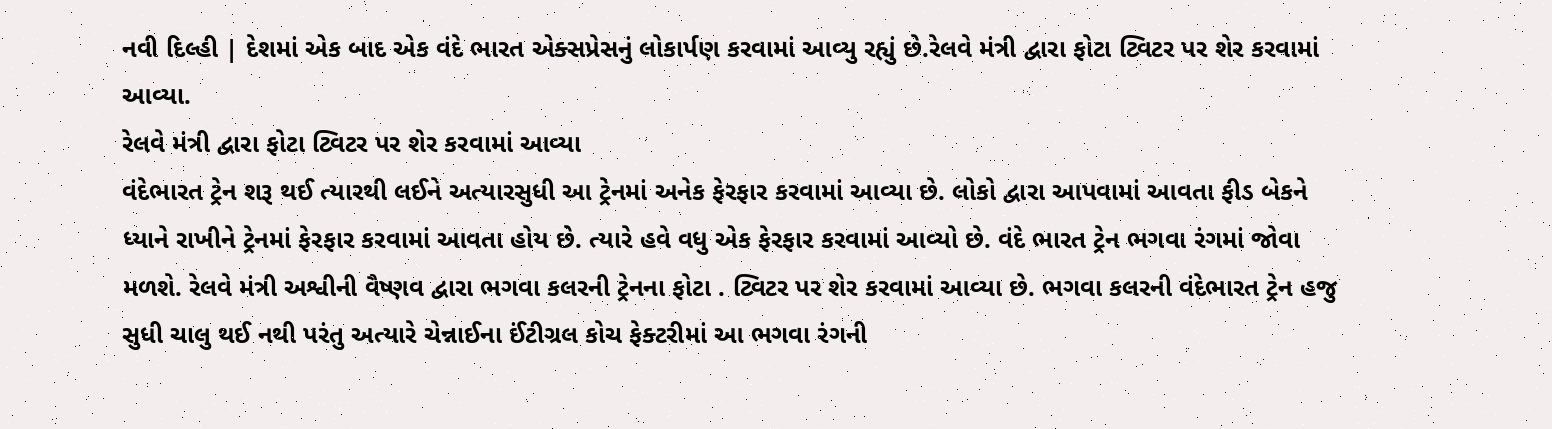નવી દિલ્હી | દેશમાં એક બાદ એક વંદે ભારત એક્સપ્રેસનું લોકાર્પણ કરવામાં આવ્યુ રહ્યું છે.રેલવે મંત્રી દ્વારા ફોટા ટ્વિટર પર શેર કરવામાં આવ્યા.
રેલવે મંત્રી દ્વારા ફોટા ટ્વિટર પર શેર કરવામાં આવ્યા
વંદેભારત ટ્રેન શરૂ થઈ ત્યારથી લઈને અત્યારસુધી આ ટ્રેનમાં અનેક ફેરફાર કરવામાં આવ્યા છે. લોકો દ્વારા આપવામાં આવતા ફીડ બેકને ધ્યાને રાખીને ટ્રેનમાં ફેરફાર કરવામાં આવતા હોય છે. ત્યારે હવે વધુ એક ફેરફાર કરવામાં આવ્યો છે. વંદે ભારત ટ્રેન ભગવા રંગમાં જોવા મળશે. રેલવે મંત્રી અશ્વીની વૈષ્ણવ દ્વારા ભગવા કલરની ટ્રેનના ફોટા . ટ્વિટર પર શેર કરવામાં આવ્યા છે. ભગવા કલરની વંદેભારત ટ્રેન હજુ સુધી ચાલુ થઈ નથી પરંતુ અત્યારે ચેન્નાઈના ઈંટીગ્રલ કોચ ફેક્ટરીમાં આ ભગવા રંગની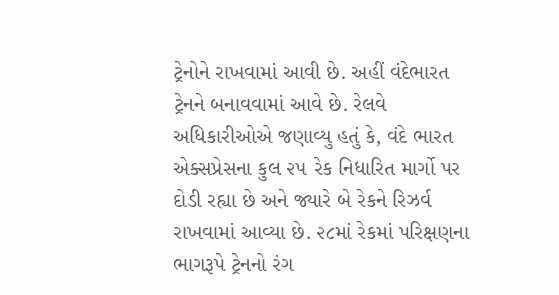ટ્રેનોને રાખવામાં આવી છે. અહીં વંદેભારત ટ્રેનને બનાવવામાં આવે છે. રેલવે અધિકારીઓએ જણાવ્યુ હતું કે, વંદે ભારત એક્સપ્રેસના કુલ ૨૫ રેક નિધારિત માર્ગો પર દોડી રહ્યા છે અને જ્યારે બે રેકને રિઝર્વ રાખવામાં આવ્યા છે. ૨૮માં રેકમાં પરિક્ષણના ભાગરૂપે ટ્રેનનો રંગ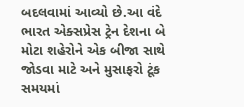બદલવામાં આવ્યો છે.આ વંદે ભારત એક્સપ્રેસ ટ્રેન દેશના બે મોટા શહેરોને એક બીજા સાથે જોડવા માટે અને મુસાફરો ટૂંક સમયમાં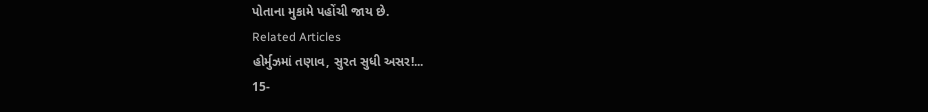પોતાના મુકામે પહોંચી જાય છે.
Related Articles
હોર્મુઝમાં તણાવ, સુરત સુધી અસર!...
15-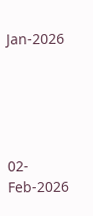Jan-2026





02-Feb-2026